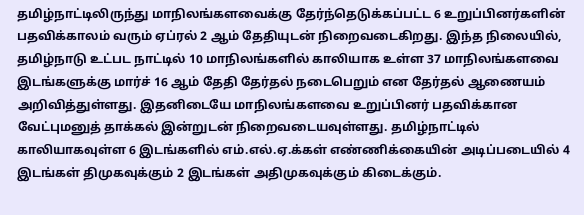தமிழ்நாட்டிலிருந்து மாநிலங்களவைக்கு தேர்ந்தெடுக்கப்பட்ட 6 உறுப்பினர்களின் பதவிக்காலம் வரும் ஏப்ரல் 2 ஆம் தேதியுடன் நிறைவடைகிறது. இந்த நிலையில், தமிழ்நாடு உட்பட நாட்டில் 10 மாநிலங்களில் காலியாக உள்ள 37 மாநிலங்களவை இடங்களுக்கு மார்ச் 16 ஆம் தேதி தேர்தல் நடைபெறும் என தேர்தல் ஆணையம் அறிவித்துள்ளது. இதனிடையே மாநிலங்களவை உறுப்பினர் பதவிக்கான வேட்புமனுத் தாக்கல் இன்றுடன் நிறைவடையவுள்ளது. தமிழ்நாட்டில் காலியாகவுள்ள 6 இடங்களில் எம்.எல்.ஏ.க்கள் எண்ணிக்கையின் அடிப்படையில் 4 இடங்கள் திமுகவுக்கும் 2 இடங்கள் அதிமுகவுக்கும் கிடைக்கும்.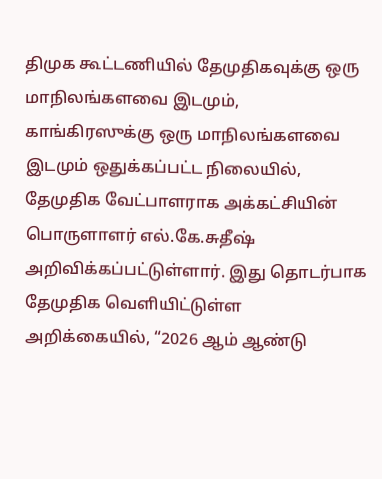திமுக கூட்டணியில் தேமுதிகவுக்கு ஒரு மாநிலங்களவை இடமும், காங்கிரஸுக்கு ஒரு மாநிலங்களவை இடமும் ஒதுக்கப்பட்ட நிலையில், தேமுதிக வேட்பாளராக அக்கட்சியின் பொருளாளர் எல்.கே.சுதீஷ் அறிவிக்கப்பட்டுள்ளார். இது தொடர்பாக தேமுதிக வெளியிட்டுள்ள அறிக்கையில், “2026 ஆம் ஆண்டு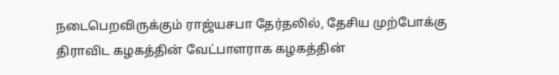நடைபெறவிருக்கும் ராஜ்யசபா தேர்தலில், தேசிய முற்போக்கு திராவிட கழகத்தின் வேட்பாளராக கழகத்தின்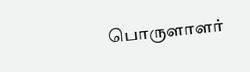பொருளாளர்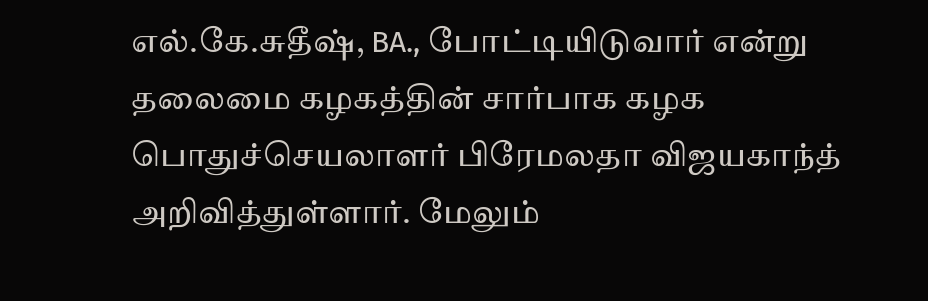எல்.கே.சுதீஷ், BA., போட்டியிடுவார் என்று தலைமை கழகத்தின் சார்பாக கழக பொதுச்செயலாளர் பிரேமலதா விஜயகாந்த் அறிவித்துள்ளார். மேலும்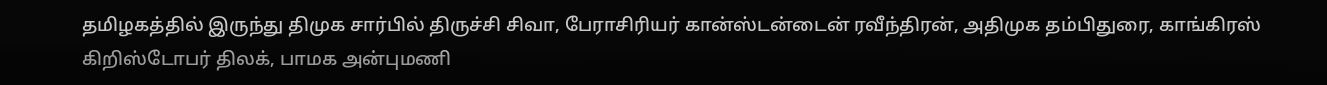தமிழகத்தில் இருந்து திமுக சார்பில் திருச்சி சிவா, பேராசிரியர் கான்ஸ்டன்டைன் ரவீந்திரன், அதிமுக தம்பிதுரை, காங்கிரஸ் கிறிஸ்டோபர் திலக், பாமக அன்புமணி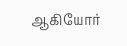ஆகியோர்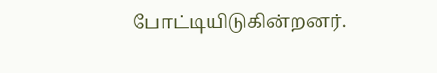போட்டியிடுகின்றனர்.